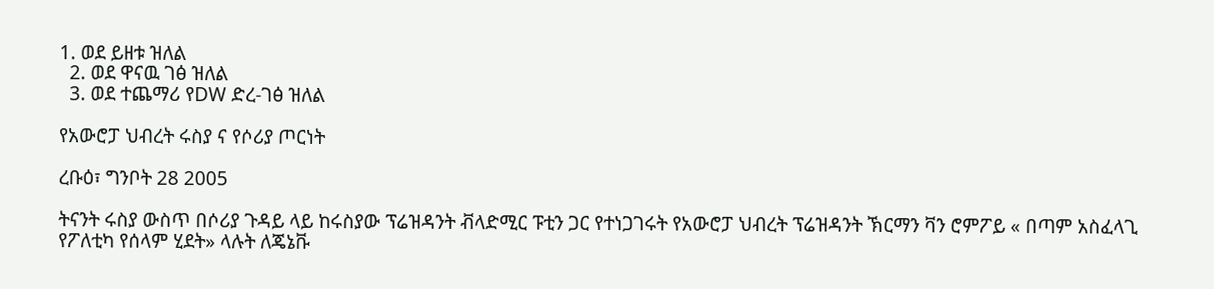1. ወደ ይዘቱ ዝለል
  2. ወደ ዋናዉ ገፅ ዝለል
  3. ወደ ተጨማሪ የDW ድረ-ገፅ ዝለል

የአውሮፓ ህብረት ሩስያ ና የሶሪያ ጦርነት

ረቡዕ፣ ግንቦት 28 2005

ትናንት ሩስያ ውስጥ በሶሪያ ጉዳይ ላይ ከሩስያው ፕሬዝዳንት ቭላድሚር ፑቲን ጋር የተነጋገሩት የአውሮፓ ህብረት ፕሬዝዳንት ኽርማን ቫን ሮምፖይ « በጣም አስፈላጊ የፖለቲካ የሰላም ሂደት» ላሉት ለጄኔቩ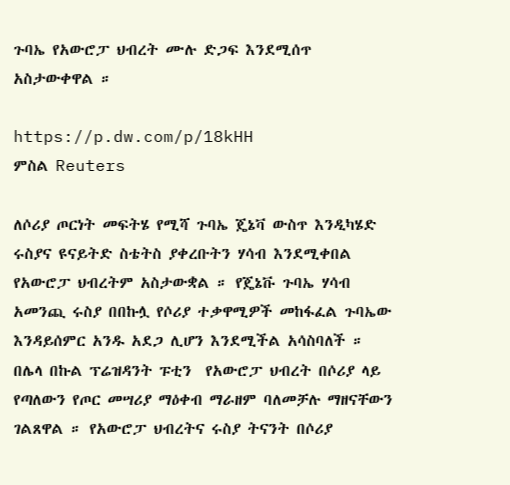ጉባኤ የአውሮፓ ህብረት ሙሉ ድጋፍ እንደሚሰጥ አስታውቀዋል ።

https://p.dw.com/p/18kHH
ምስል Reuters

ለሶሪያ ጦርነት መፍትሄ የሚሻ ጉባኤ ጄኔቫ ውስጥ እንዲካሄድ ሩስያና ዩናይትድ ስቴትስ ያቀረቡትን ሃሳብ እንደሚቀበል የአውሮፓ ህብረትም አስታውቋል ። የጄኔቩ ጉባኤ ሃሳብ አመንጪ ሩስያ በበኩሏ የሶሪያ ተቃዋሚዎች መከፋፈል ጉባኤው እንዳይሰምር አንዱ አደጋ ሊሆን እንደሚችል አሳስባለች ። በሌላ በኩል ፕሬዝዳንት ፑቲን  የአውሮፓ ህብረት በሶሪያ ላይ የጣለውን የጦር መሣሪያ ማዕቀብ ማራዘም ባለመቻሉ ማዘናቸውን ገልጸዋል ። የአውሮፓ ህብረትና ሩስያ ትናንት በሶሪያ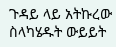ጉዳይ ላይ አትኩረው ስላካሄዱት ውይይት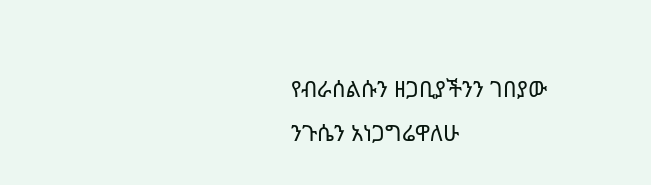የብራሰልሱን ዘጋቢያችንን ገበያው ንጉሴን አነጋግሬዋለሁ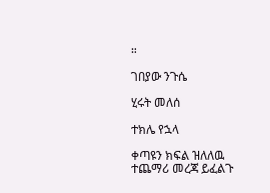።

ገበያው ንጉሴ

ሂሩት መለሰ

ተክሌ የኋላ

ቀጣዩን ክፍል ዝለለዉ ተጨማሪ መረጃ ይፈልጉ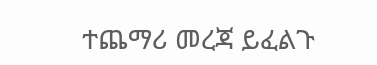ተጨማሪ መረጃ ይፈልጉ